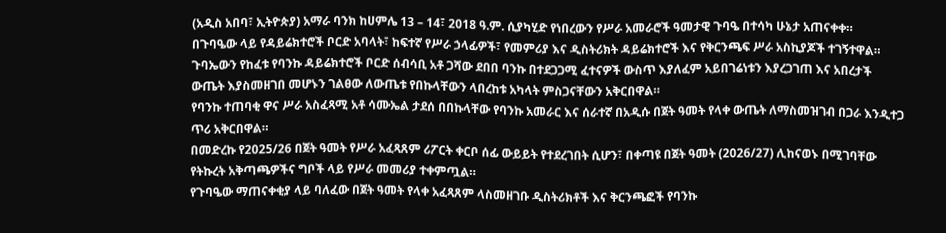(አዲስ አበባ፣ ኢትዮጵያ) አማራ ባንክ ከሀምሌ 13 – 14፣ 2018 ዓ.ም. ሲያካሂድ የነበረውን የሥራ አመራሮች ዓመታዊ ጉባዔ በተሳካ ሁኔታ አጠናቀቀ።
በጉባዔው ላይ የዳይሬክተሮች ቦርድ አባላት፣ ከፍተኛ የሥራ ኃላፊዎች፣ የመምሪያ እና ዲስትሪክት ዳይሬክተሮች እና የቅርንጫፍ ሥራ አስኪያጆች ተገኝተዋል። ጉባኤውን የከፈቱ የባንኩ ዳይሬክተሮች ቦርድ ሰብሳቢ አቶ ጋሻው ደበበ ባንኩ በተደጋጋሚ ፈተናዎች ውስጥ እያለፈም አይበገሬነቱን እያረጋገጠ እና አበረታች ውጤት እያስመዘገበ መሆኑን ገልፀው ለውጤቱ የበኩላቸውን ላበረከቱ አካላት ምስጋናቸውን አቅርበዋል።
የባንኩ ተጠባቂ ዋና ሥራ አስፈጻሚ አቶ ሳሙኤል ታደሰ በበኩላቸው የባንኩ አመራር እና ሰራተኛ በአዲሱ በጀት ዓመት የላቀ ውጤት ለማስመዝገብ በጋራ እንዲተጋ ጥሪ አቅርበዋል።
በመድረኩ የ2025/26 በጀት ዓመት የሥራ አፈጻጸም ሪፖርት ቀርቦ ሰፊ ውይይት የተደረገበት ሲሆን፣ በቀጣዩ በጀት ዓመት (2026/27) ሊከናወኑ በሚገባቸው የትኩረት አቅጣጫዎችና ግቦች ላይ የሥራ መመሪያ ተቀምጧል።
የጉባዔው ማጠናቀቂያ ላይ ባለፈው በጀት ዓመት የላቀ አፈጻጸም ላስመዘገቡ ዲስትሪክቶች እና ቅርንጫፎች የባንኩ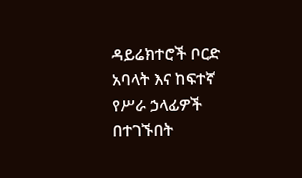ዳይሬክተሮች ቦርድ አባላት እና ከፍተኛ የሥራ ኃላፊዎች በተገኙበት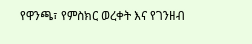የዋንጫ፣ የምስክር ወረቀት እና የገንዘብ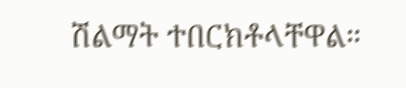ሽልማት ተበርክቶላቸዋል።